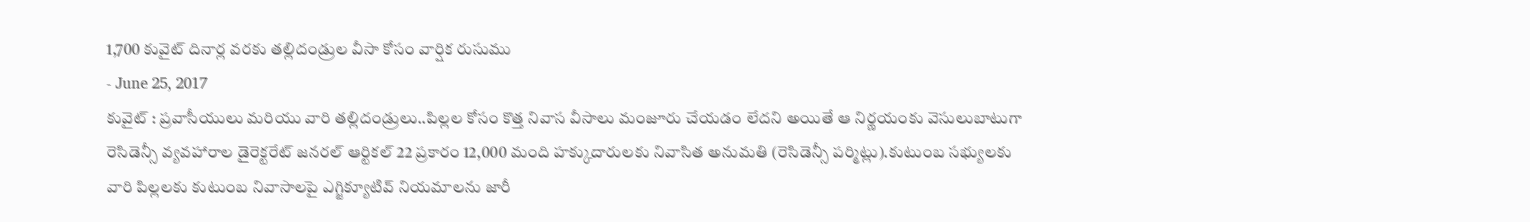1,700 కువైట్ దినార్ల వరకు తల్లిదండ్రుల వీసా కోసం వార్షిక రుసుము
- June 25, 2017
కువైట్ : ప్రవాసీయులు మరియు వారి తల్లిదండ్రులు..పిల్లల కోసం కొత్త నివాస వీసాలు మంజూరు చేయడం లేదని అయితే ఆ నిర్ణయంకు వెసులుబాటుగా రెసిడెన్సీ వ్యవహారాల డైరెక్టరేట్ జనరల్ ఆర్టికల్ 22 ప్రకారం 12,000 మంది హక్కుదారులకు నివాసిత అనుమతి (రెసిడెన్సీ పర్మిట్లు).కుటుంబ సభ్యులకు వారి పిల్లలకు కుటుంబ నివాసాలపై ఎగ్జిక్యూటివ్ నియమాలను జారీ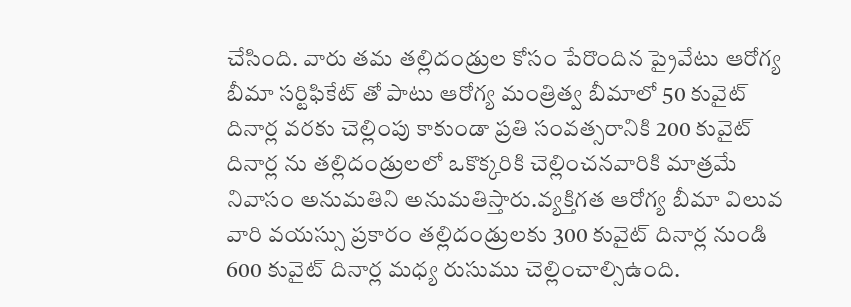చేసింది. వారు తమ తల్లిదండ్రుల కోసం పేరొందిన ప్రైవేటు ఆరోగ్య బీమా సర్టిఫికేట్ తో పాటు ఆరోగ్య మంత్రిత్వ బీమాలో 50 కువైట్ దినార్ల వరకు చెల్లింపు కాకుండా ప్రతి సంవత్సరానికి 200 కువైట్ దినార్ల ను తల్లిదండ్రులలో ఒకొక్కరికి చెల్లించనవారికి మాత్రమే నివాసం అనుమతిని అనుమతిస్తారు.వ్యక్తిగత ఆరోగ్య బీమా విలువ వారి వయస్సు ప్రకారం తల్లిదండ్రులకు 300 కువైట్ దినార్ల నుండి 600 కువైట్ దినార్ల మధ్య రుసుము చెల్లించాల్సిఉంది.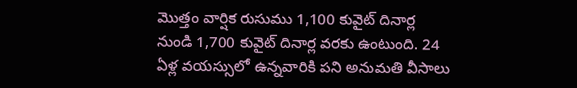మొత్తం వార్షిక రుసుము 1,100 కువైట్ దినార్ల నుండి 1,700 కువైట్ దినార్ల వరకు ఉంటుంది. 24 ఏళ్ల వయస్సులో ఉన్నవారికి పని అనుమతి వీసాలు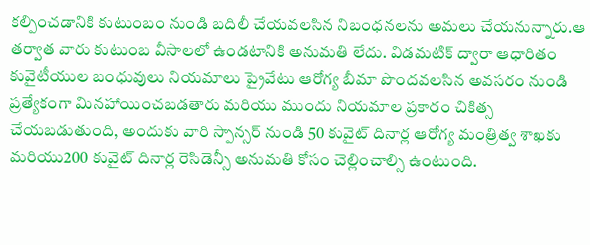కల్పించడానికి కుటుంబం నుండి బదిలీ చేయవలసిన నిబంధనలను అమలు చేయనున్నారు.ఆ తర్వాత వారు కుటుంబ వీసాలలో ఉండటానికి అనుమతి లేదు. విడమటిక్ ద్వారా ఆధారితం కువైటీయుల బంధువులు నియమాలు ప్రైవేటు ఆరోగ్య బీమా పొందవలసిన అవసరం నుండి ప్రత్యేకంగా మినహాయించబడతారు మరియు ముందు నియమాల ప్రకారం చికిత్స చేయబడుతుంది, అందుకు వారి స్పాన్సర్ నుండి 50 కువైట్ దినార్ల ఆరోగ్య మంత్రిత్వ శాఖకు మరియు200 కువైట్ దినార్ల రెసిడెన్సీ అనుమతి కోసం చెల్లించాల్సి ఉంటుంది.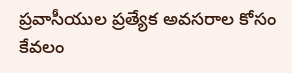ప్రవాసీయుల ప్రత్యేక అవసరాల కోసం కేవలం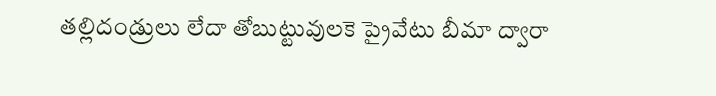తల్లిదండ్రులు లేదా తోబుట్టువులకె ప్రైవేటు బీమా ద్వారా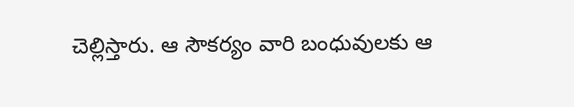చెల్లిస్తారు. ఆ సౌకర్యం వారి బంధువులకు ఆ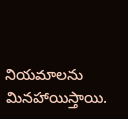నియమాలను మినహాయిస్తాయి.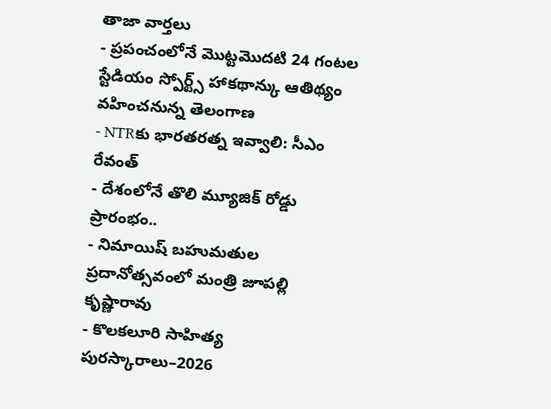తాజా వార్తలు
- ప్రపంచంలోనే మొట్టమొదటి 24 గంటల స్టేడియం స్పోర్ట్స్ హాకథాన్కు ఆతిథ్యం వహించనున్న తెలంగాణ
- NTRకు భారతరత్న ఇవ్వాలి: సీఎం రేవంత్
- దేశంలోనే తొలి మ్యూజిక్ రోడ్డు ప్రారంభం..
- నిమాయిష్ బహుమతుల ప్రదానోత్సవంలో మంత్రి జూపల్లి కృష్ణారావు
- కొలకలూరి సాహిత్య పురస్కారాలు–2026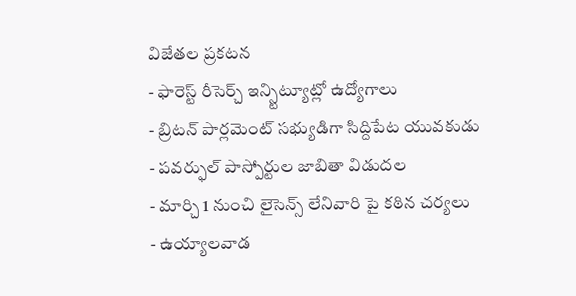విజేతల ప్రకటన
- ఫారెస్ట్ రీసెర్చ్ ఇన్స్టిట్యూట్లో ఉద్యోగాలు
- బ్రిటన్ పార్లమెంట్ సభ్యుడిగా సిద్దిపేట యువకుడు
- పవర్ఫుల్ పాస్పోర్టుల జాబితా విడుదల
- మార్చి 1 నుంచి లైసెన్స్ లేనివారి పై కఠిన చర్యలు
- ఉయ్యాలవాడ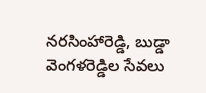నరసింహారెడ్డి, బుడ్డా వెంగళరెడ్డిల సేవలు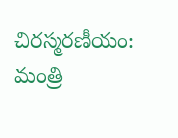చిరస్మరణీయం: మంత్రి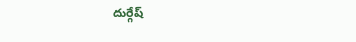దుర్గేష్